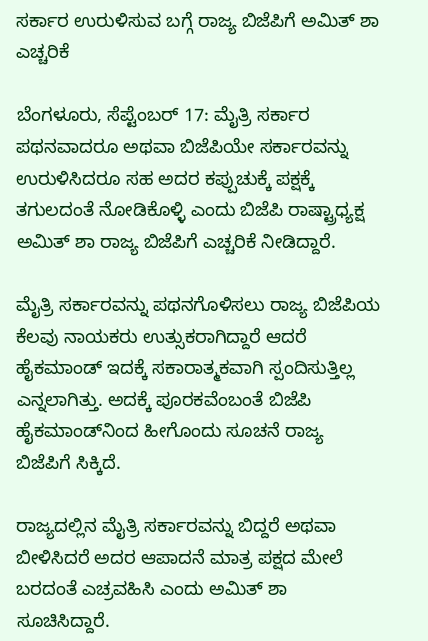ಸರ್ಕಾರ ಉರುಳಿಸುವ ಬಗ್ಗೆ ರಾಜ್ಯ ಬಿಜೆಪಿಗೆ ಅಮಿತ್ ಶಾ ಎಚ್ಚರಿಕೆ

ಬೆಂಗಳೂರು, ಸೆಪ್ಟೆಂಬರ್ 17: ಮೈತ್ರಿ ಸರ್ಕಾರ ಪಥನವಾದರೂ ಅಥವಾ ಬಿಜೆಪಿಯೇ ಸರ್ಕಾರವನ್ನು ಉರುಳಿಸಿದರೂ ಸಹ ಅದರ ಕಪ್ಪುಚುಕ್ಕೆ ಪಕ್ಷಕ್ಕೆ ತಗುಲದಂತೆ ನೋಡಿಕೊಳ್ಳಿ ಎಂದು ಬಿಜೆಪಿ ರಾಷ್ಟ್ರಾಧ್ಯಕ್ಷ ಅಮಿತ್ ಶಾ ರಾಜ್ಯ ಬಿಜೆಪಿಗೆ ಎಚ್ಚರಿಕೆ ನೀಡಿದ್ದಾರೆ.

ಮೈತ್ರಿ ಸರ್ಕಾರವನ್ನು ಪಥನಗೊಳಿಸಲು ರಾಜ್ಯ ಬಿಜೆಪಿಯ ಕೆಲವು ನಾಯಕರು ಉತ್ಸುಕರಾಗಿದ್ದಾರೆ ಆದರೆ ಹೈಕಮಾಂಡ್ ಇದಕ್ಕೆ ಸಕಾರಾತ್ಮಕವಾಗಿ ಸ್ಪಂದಿಸುತ್ತಿಲ್ಲ ಎನ್ನಲಾಗಿತ್ತು. ಅದಕ್ಕೆ ಪೂರಕವೆಂಬಂತೆ ಬಿಜೆಪಿ ಹೈಕಮಾಂಡ್‌ನಿಂದ ಹೀಗೊಂದು ಸೂಚನೆ ರಾಜ್ಯ ಬಿಜೆಪಿಗೆ ಸಿಕ್ಕಿದೆ.

ರಾಜ್ಯದಲ್ಲಿನ ಮೈತ್ರಿ ಸರ್ಕಾರವನ್ನು ಬಿದ್ದರೆ ಅಥವಾ ಬೀಳಿಸಿದರೆ ಅದರ ಆಪಾದನೆ ಮಾತ್ರ ಪಕ್ಷದ ಮೇಲೆ ಬರದಂತೆ ಎಚ್ರವಹಿಸಿ ಎಂದು ಅಮಿತ್ ಶಾ ಸೂಚಿಸಿದ್ದಾರೆ.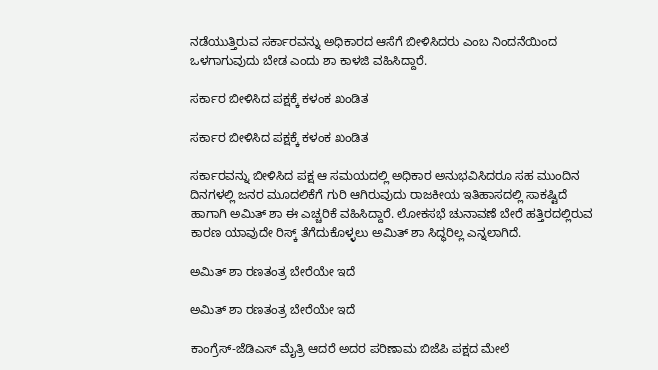ನಡೆಯುತ್ತಿರುವ ಸರ್ಕಾರವನ್ನು ಅಧಿಕಾರದ ಆಸೆಗೆ ಬೀಳಿಸಿದರು ಎಂಬ ನಿಂದನೆಯಿಂದ ಒಳಗಾಗುವುದು ಬೇಡ ಎಂದು ಶಾ ಕಾಳಜಿ ವಹಿಸಿದ್ದಾರೆ.

ಸರ್ಕಾರ ಬೀಳಿಸಿದ ಪಕ್ಷಕ್ಕೆ ಕಳಂಕ ಖಂಡಿತ

ಸರ್ಕಾರ ಬೀಳಿಸಿದ ಪಕ್ಷಕ್ಕೆ ಕಳಂಕ ಖಂಡಿತ

ಸರ್ಕಾರವನ್ನು ಬೀಳಿಸಿದ ಪಕ್ಷ ಆ ಸಮಯದಲ್ಲಿ ಅಧಿಕಾರ ಅನುಭವಿಸಿದರೂ ಸಹ ಮುಂದಿನ ದಿನಗಳಲ್ಲಿ ಜನರ ಮೂದಲಿಕೆಗೆ ಗುರಿ ಆಗಿರುವುದು ರಾಜಕೀಯ ಇತಿಹಾಸದಲ್ಲಿ ಸಾಕಷ್ಟಿದೆ ಹಾಗಾಗಿ ಅಮಿತ್ ಶಾ ಈ ಎಚ್ಚರಿಕೆ ವಹಿಸಿದ್ದಾರೆ. ಲೋಕಸಭೆ ಚುನಾವಣೆ ಬೇರೆ ಹತ್ತಿರದಲ್ಲಿರುವ ಕಾರಣ ಯಾವುದೇ ರಿಸ್ಕ್‌ ತೆಗೆದುಕೊಳ್ಳಲು ಅಮಿತ್ ಶಾ ಸಿದ್ಧರಿಲ್ಲ ಎನ್ನಲಾಗಿದೆ.

ಅಮಿತ್ ಶಾ ರಣತಂತ್ರ ಬೇರೆಯೇ ಇದೆ

ಅಮಿತ್ ಶಾ ರಣತಂತ್ರ ಬೇರೆಯೇ ಇದೆ

ಕಾಂಗ್ರೆಸ್-ಜೆಡಿಎಸ್ ಮೈತ್ರಿ ಆದರೆ ಅದರ ಪರಿಣಾಮ ಬಿಜೆಪಿ ಪಕ್ಷದ ಮೇಲೆ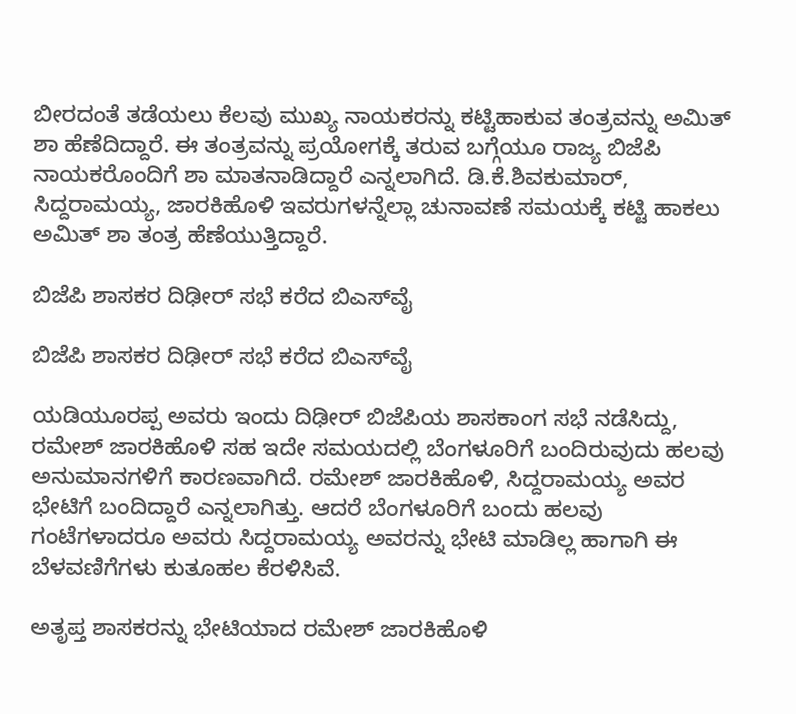ಬೀರದಂತೆ ತಡೆಯಲು ಕೆಲವು ಮುಖ್ಯ ನಾಯಕರನ್ನು ಕಟ್ಟಿಹಾಕುವ ತಂತ್ರವನ್ನು ಅಮಿತ್ ಶಾ ಹೆಣೆದಿದ್ದಾರೆ. ಈ ತಂತ್ರವನ್ನು ಪ್ರಯೋಗಕ್ಕೆ ತರುವ ಬಗ್ಗೆಯೂ ರಾಜ್ಯ ಬಿಜೆಪಿ ನಾಯಕರೊಂದಿಗೆ ಶಾ ಮಾತನಾಡಿದ್ದಾರೆ ಎನ್ನಲಾಗಿದೆ. ಡಿ.ಕೆ.ಶಿವಕುಮಾರ್, ಸಿದ್ದರಾಮಯ್ಯ, ಜಾರಕಿಹೊಳಿ ಇವರುಗಳನ್ನೆಲ್ಲಾ ಚುನಾವಣೆ ಸಮಯಕ್ಕೆ ಕಟ್ಟಿ ಹಾಕಲು ಅಮಿತ್ ಶಾ ತಂತ್ರ ಹೆಣೆಯುತ್ತಿದ್ದಾರೆ.

ಬಿಜೆಪಿ ಶಾಸಕರ ದಿಢೀರ್ ಸಭೆ ಕರೆದ ಬಿಎಸ್‌ವೈ

ಬಿಜೆಪಿ ಶಾಸಕರ ದಿಢೀರ್ ಸಭೆ ಕರೆದ ಬಿಎಸ್‌ವೈ

ಯಡಿಯೂರಪ್ಪ ಅವರು ಇಂದು ದಿಢೀರ್ ಬಿಜೆಪಿಯ ಶಾಸಕಾಂಗ ಸಭೆ ನಡೆಸಿದ್ದು, ರಮೇಶ್ ಜಾರಕಿಹೊಳಿ ಸಹ ಇದೇ ಸಮಯದಲ್ಲಿ ಬೆಂಗಳೂರಿಗೆ ಬಂದಿರುವುದು ಹಲವು ಅನುಮಾನಗಳಿಗೆ ಕಾರಣವಾಗಿದೆ. ರಮೇಶ್ ಜಾರಕಿಹೊಳಿ, ಸಿದ್ದರಾಮಯ್ಯ ಅವರ ಭೇಟಿಗೆ ಬಂದಿದ್ದಾರೆ ಎನ್ನಲಾಗಿತ್ತು. ಆದರೆ ಬೆಂಗಳೂರಿಗೆ ಬಂದು ಹಲವು ಗಂಟೆಗಳಾದರೂ ಅವರು ಸಿದ್ದರಾಮಯ್ಯ ಅವರನ್ನು ಭೇಟಿ ಮಾಡಿಲ್ಲ ಹಾಗಾಗಿ ಈ ಬೆಳವಣಿಗೆಗಳು ಕುತೂಹಲ ಕೆರಳಿಸಿವೆ.

ಅತೃಪ್ತ ಶಾಸಕರನ್ನು ಭೇಟಿಯಾದ ರಮೇಶ್ ಜಾರಕಿಹೊಳಿ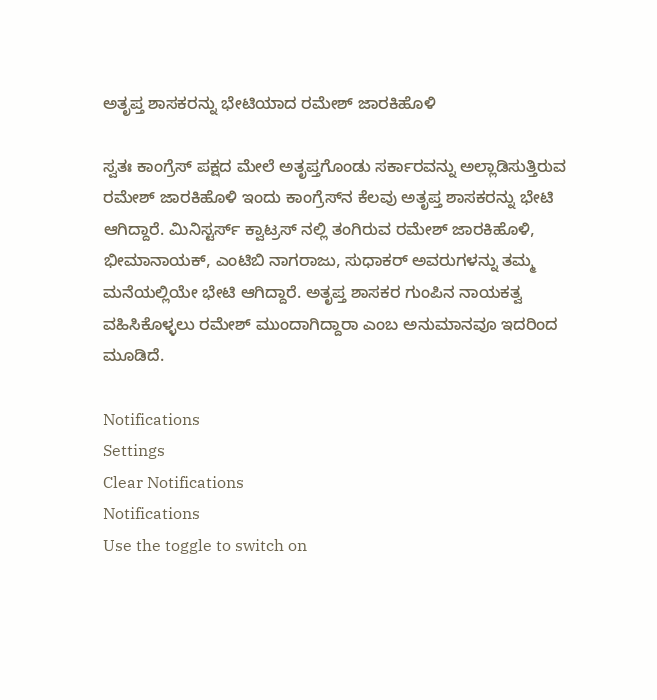ಅತೃಪ್ತ ಶಾಸಕರನ್ನು ಭೇಟಿಯಾದ ರಮೇಶ್ ಜಾರಕಿಹೊಳಿ

ಸ್ವತಃ ಕಾಂಗ್ರೆಸ್ ಪಕ್ಷದ ಮೇಲೆ ಅತೃಪ್ತಗೊಂಡು ಸರ್ಕಾರವನ್ನು ಅಲ್ಲಾಡಿಸುತ್ತಿರುವ ರಮೇಶ್ ಜಾರಕಿಹೊಳಿ ಇಂದು ಕಾಂಗ್ರೆಸ್‌ನ ಕೆಲವು ಅತೃಪ್ತ ಶಾಸಕರನ್ನು ಭೇಟಿ ಆಗಿದ್ದಾರೆ. ಮಿನಿಸ್ಟರ್ಸ್‌ ಕ್ವಾಟ್ರಸ್‌ ನಲ್ಲಿ ತಂಗಿರುವ ರಮೇಶ್ ಜಾರಕಿಹೊಳಿ, ಭೀಮಾನಾಯಕ್, ಎಂಟಿಬಿ ನಾಗರಾಜು, ಸುಧಾಕರ್ ಅವರುಗಳನ್ನು ತಮ್ಮ ಮನೆಯಲ್ಲಿಯೇ ಭೇಟಿ ಆಗಿದ್ದಾರೆ. ಅತೃಪ್ತ ಶಾಸಕರ ಗುಂಪಿನ ನಾಯಕತ್ವ ವಹಿಸಿಕೊಳ್ಳಲು ರಮೇಶ್ ಮುಂದಾಗಿದ್ದಾರಾ ಎಂಬ ಅನುಮಾನವೂ ಇದರಿಂದ ಮೂಡಿದೆ.

Notifications
Settings
Clear Notifications
Notifications
Use the toggle to switch on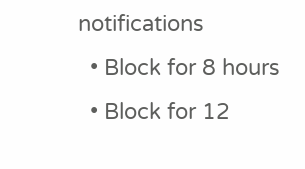notifications
  • Block for 8 hours
  • Block for 12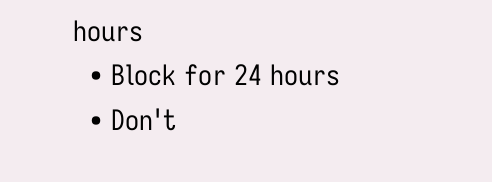hours
  • Block for 24 hours
  • Don't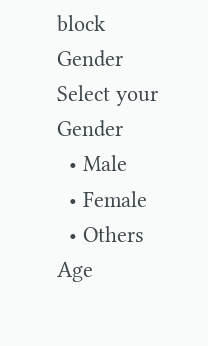block
Gender
Select your Gender
  • Male
  • Female
  • Others
Age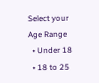Select your Age Range
  • Under 18
  • 18 to 25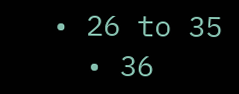• 26 to 35
  • 36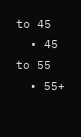to 45
  • 45 to 55
  • 55+